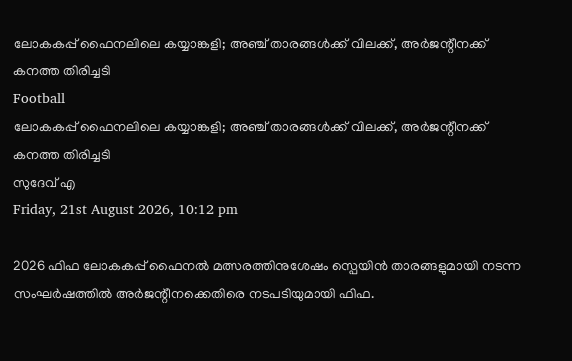ലോകകപ്പ് ഫൈനലിലെ കയ്യാങ്കളി; അഞ്ച് താരങ്ങൾക്ക് വിലക്ക്, അർജന്റീനക്ക് കനത്ത തിരിച്ചടി
Football
ലോകകപ്പ് ഫൈനലിലെ കയ്യാങ്കളി; അഞ്ച് താരങ്ങൾക്ക് വിലക്ക്, അർജന്റീനക്ക് കനത്ത തിരിച്ചടി
സുദേവ് എ
Friday, 21st August 2026, 10:12 pm

2026 ഫിഫ ലോകകപ്പ് ഫൈനൽ മത്സരത്തിനുശേഷം സ്പെയിൻ താരങ്ങളുമായി നടന്ന സംഘർഷത്തിൽ അർജന്റീനക്കെതിരെ നടപടിയുമായി ഫിഫ.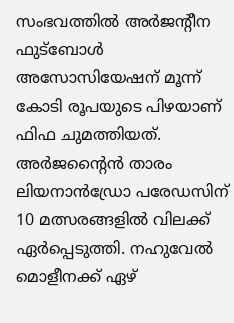സംഭവത്തിൽ അർജന്റീന ഫുട്ബോൾ അസോസിയേഷന് മൂന്ന് കോടി രൂപയുടെ പിഴയാണ് ഫിഫ ചുമത്തിയത്. അർജന്റൈൻ താരം ലിയനാൻഡ്രോ പരേഡസിന് 10 മത്സരങ്ങളിൽ വിലക്ക് ഏർപ്പെടുത്തി. നഹുവേൽ മൊളീനക്ക് ഏഴ്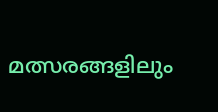മത്സരങ്ങളിലും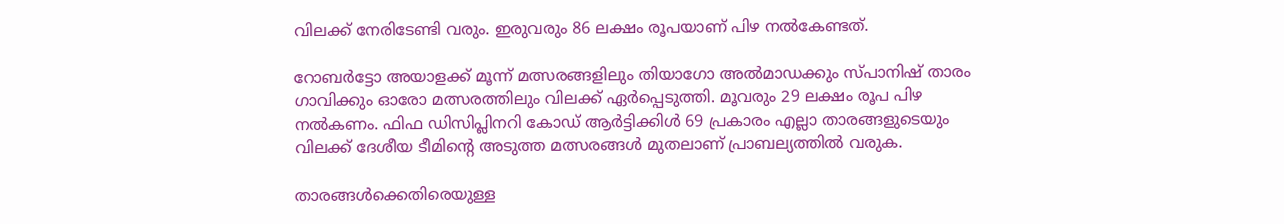വിലക്ക് നേരിടേണ്ടി വരും. ഇരുവരും 86 ലക്ഷം രൂപയാണ് പിഴ നൽകേണ്ടത്.

റോബർട്ടോ അയാളക്ക് മൂന്ന് മത്സരങ്ങളിലും തിയാഗോ അൽമാഡക്കും സ്പാനിഷ് താരം ഗാവിക്കും ഓരോ മത്സരത്തിലും വിലക്ക് ഏർപ്പെടുത്തി. മൂവരും 29 ലക്ഷം രൂപ പിഴ നൽകണം. ഫിഫ ഡിസിപ്ലിനറി കോഡ് ആർട്ടിക്കിൾ 69 പ്രകാരം എല്ലാ താരങ്ങളുടെയും വിലക്ക് ദേശീയ ടീമിന്റെ അടുത്ത മത്സരങ്ങൾ മുതലാണ് പ്രാബല്യത്തിൽ വരുക.

താരങ്ങൾക്കെതിരെയുള്ള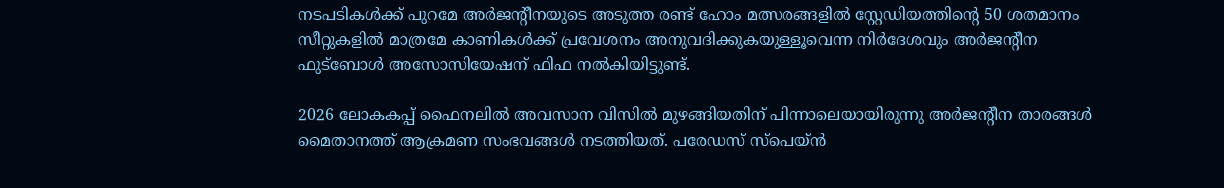നടപടികൾക്ക് പുറമേ അർജന്റീനയുടെ അടുത്ത രണ്ട് ഹോം മത്സരങ്ങളിൽ സ്റ്റേഡിയത്തിന്റെ 50 ശതമാനം സീറ്റുകളിൽ മാത്രമേ കാണികൾക്ക് പ്രവേശനം അനുവദിക്കുകയുള്ളൂവെന്ന നിർദേശവും അർജന്റീന ഫുട്ബോൾ അസോസിയേഷന് ഫിഫ നൽകിയിട്ടുണ്ട്.

2026 ലോകകപ്പ് ഫൈനലിൽ അവസാന വിസിൽ മുഴങ്ങിയതിന് പിന്നാലെയായിരുന്നു അർജന്റീന താരങ്ങൾ മൈതാനത്ത് ആക്രമണ സംഭവങ്ങൾ നടത്തിയത്. പരേഡസ് സ്പെയ്ൻ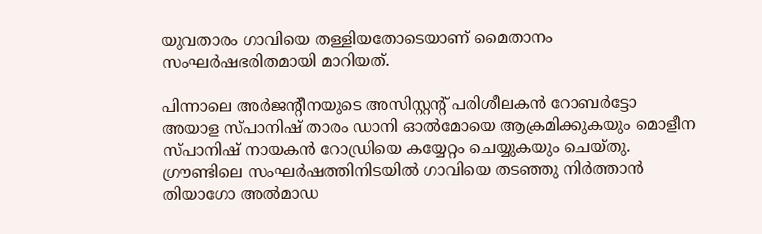യുവതാരം ഗാവിയെ തള്ളിയതോടെയാണ് മൈതാനം സംഘർഷഭരിതമായി മാറിയത്.

പിന്നാലെ അർജന്റീനയുടെ അസിസ്റ്റന്റ് പരിശീലകൻ റോബർട്ടോ അയാള സ്പാനിഷ് താരം ഡാനി ഓൽമോയെ ആക്രമിക്കുകയും മൊളീന സ്പാനിഷ് നായകൻ റോഡ്രിയെ കയ്യേറ്റം ചെയ്യുകയും ചെയ്തു. ഗ്രൗണ്ടിലെ സംഘർഷത്തിനിടയിൽ ഗാവിയെ തടഞ്ഞു നിർത്താൻ തിയാഗോ അൽമാഡ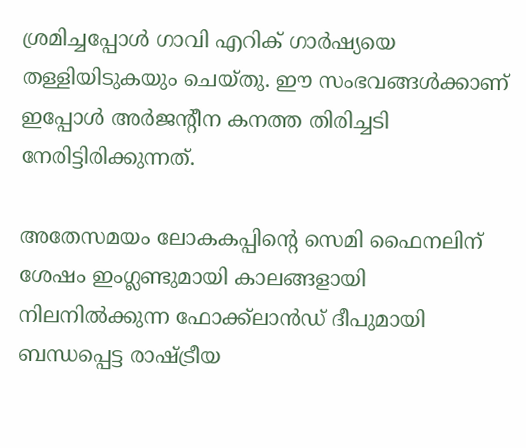ശ്രമിച്ചപ്പോൾ ഗാവി എറിക് ഗാർഷ്യയെ തള്ളിയിടുകയും ചെയ്തു. ഈ സംഭവങ്ങൾക്കാണ് ഇപ്പോൾ അർജന്റീന കനത്ത തിരിച്ചടി നേരിട്ടിരിക്കുന്നത്.

അതേസമയം ലോകകപ്പിന്റെ സെമി ഫൈനലിന് ശേഷം ഇംഗ്ലണ്ടുമായി കാലങ്ങളായി നിലനിൽക്കുന്ന ഫോക്ക്ലാൻഡ് ദീപുമായി ബന്ധപ്പെട്ട രാഷ്ട്രീയ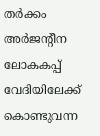തർക്കം അർജന്റീന ലോകകപ്പ് വേദിയിലേക്ക് കൊണ്ടുവന്ന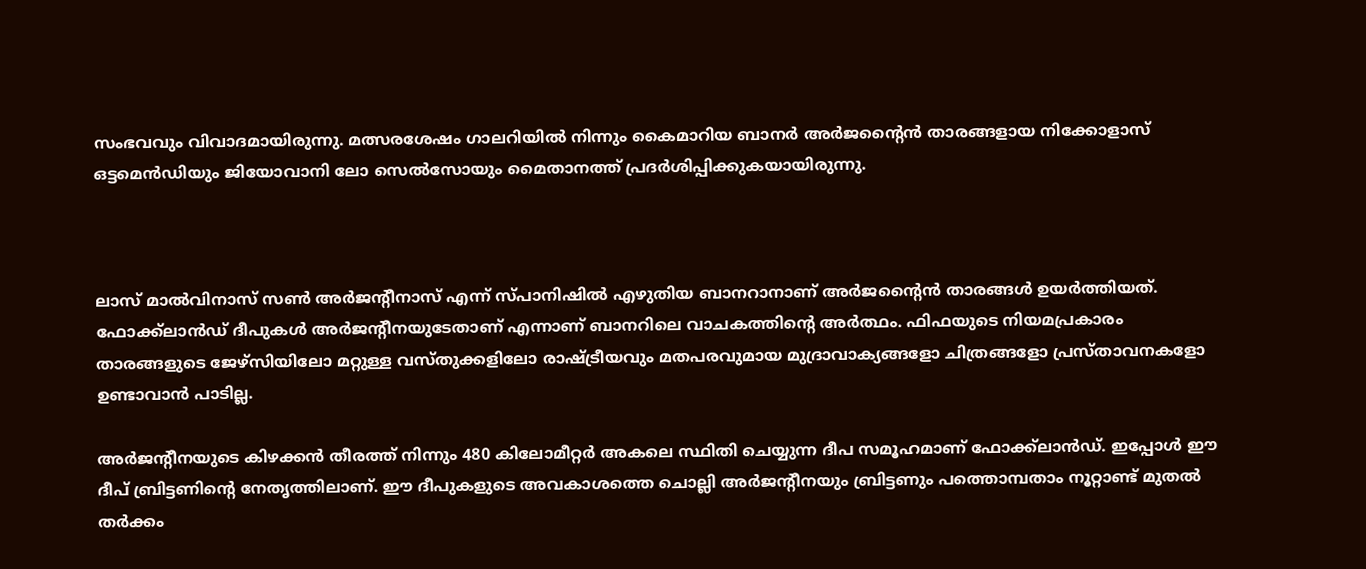സംഭവവും വിവാദമായിരുന്നു. മത്സരശേഷം ഗാലറിയിൽ നിന്നും കൈമാറിയ ബാനർ അർജന്റൈൻ താരങ്ങളായ നിക്കോളാസ് ഒട്ടമെൻഡിയും ജിയോവാനി ലോ സെൽസോയും മൈതാനത്ത് പ്രദർശിപ്പിക്കുകയായിരുന്നു.



ലാസ് മാൽവിനാസ് സൺ അർജന്റീനാസ് എന്ന് സ്പാനിഷിൽ എഴുതിയ ബാനറാനാണ് അർജന്റൈൻ താരങ്ങൾ ഉയർത്തിയത്. ഫോക്ക്‌ലാൻഡ് ദീപുകൾ അർജന്റീനയുടേതാണ് എന്നാണ് ബാനറിലെ വാചകത്തിന്റെ അർത്ഥം. ഫിഫയുടെ നിയമപ്രകാരം താരങ്ങളുടെ ജേഴ്സിയിലോ മറ്റുള്ള വസ്തുക്കളിലോ രാഷ്ട്രീയവും മതപരവുമായ മുദ്രാവാക്യങ്ങളോ ചിത്രങ്ങളോ പ്രസ്താവനകളോ ഉണ്ടാവാൻ പാടില്ല.

അർജന്റീനയുടെ കിഴക്കൻ തീരത്ത് നിന്നും 480 കിലോമീറ്റർ അകലെ സ്ഥിതി ചെയ്യുന്ന ദീപ സമൂഹമാണ് ഫോക്ക്‌ലാൻഡ്. ഇപ്പോൾ ഈ ദീപ് ബ്രിട്ടണിന്റെ നേതൃത്തിലാണ്. ഈ ദീപുകളുടെ അവകാശത്തെ ചൊല്ലി അർജന്റീനയും ബ്രിട്ടണും പത്തൊമ്പതാം നൂറ്റാണ്ട് മുതൽ തർക്കം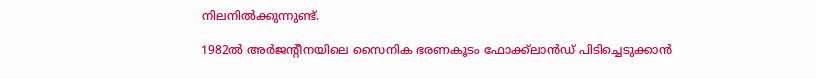നിലനിൽക്കുന്നുണ്ട്.

1982ൽ അർജന്റീനയിലെ സൈനിക ഭരണകൂടം ഫോക്ക്‌ലാൻഡ് പിടിച്ചെടുക്കാൻ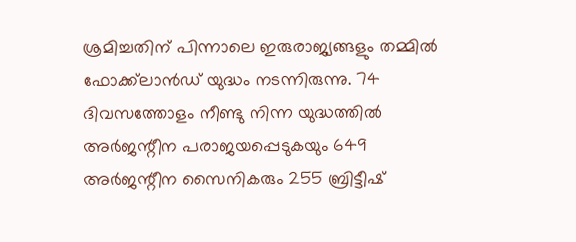ശ്രമിച്ചതിന് പിന്നാലെ ഇരുരാജ്യങ്ങളും തമ്മിൽ ഫോക്ക്‌ലാൻഡ് യുദ്ധം നടന്നിരുന്നു. 74 ദിവസത്തോളം നീണ്ടു നിന്ന യുദ്ധത്തിൽ അർജന്റീന പരാജയപ്പെടുകയും 649 അർജന്റീന സൈനികരും 255 ബ്രിട്ടീഷ്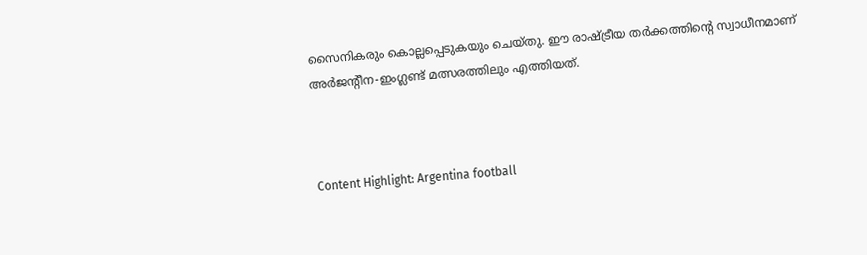സൈനികരും കൊല്ലപ്പെടുകയും ചെയ്തു. ഈ രാഷ്ട്രീയ തർക്കത്തിന്റെ സ്വാധീനമാണ് അർജന്റീന-ഇംഗ്ലണ്ട് മത്സരത്തിലും എത്തിയത്.



Content Highlight: Argentina football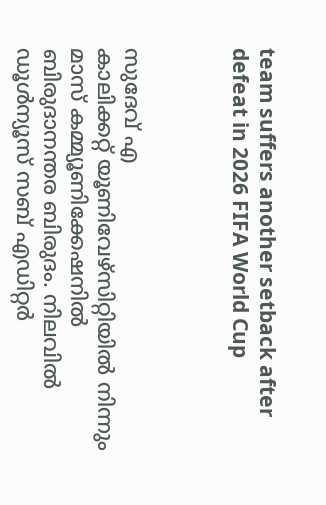team suffers another setback after defeat in 2026 FIFA World Cup



സുദേവ് എ
കാലിക്കറ്റ് യൂണിവേഴ്‌സിറ്റിയില്‍ നിന്നും മാസ് കമ്മ്യൂണിക്കേഷനില്‍ ബിരുദാനന്തര ബിരുദം. നിലവില്‍ ഡൂള്‍ന്യൂസ് സബ് എഡിറ്റര്‍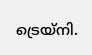ട്രെയ്‌നി.